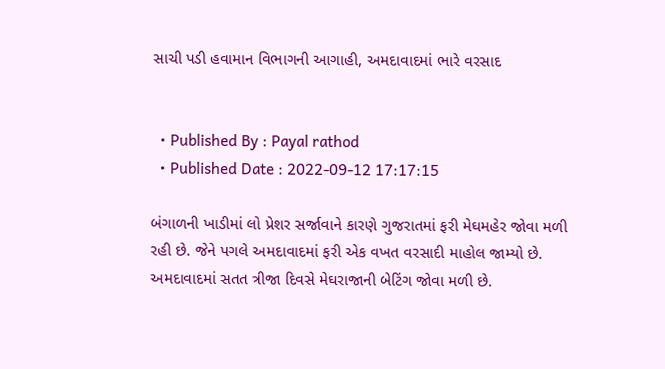સાચી પડી હવામાન વિભાગની આગાહી, અમદાવાદમાં ભારે વરસાદ


  • Published By : Payal rathod
  • Published Date : 2022-09-12 17:17:15

બંગાળની ખાડીમાં લો પ્રેશર સર્જાવાને કારણે ગુજરાતમાં ફરી મેઘમહેર જોવા મળી રહી છે. જેને પગલે અમદાવાદમાં ફરી એક વખત વરસાદી માહોલ જામ્યો છે. અમદાવાદમાં સતત ત્રીજા દિવસે મેઘરાજાની બેટિંગ જોવા મળી છે.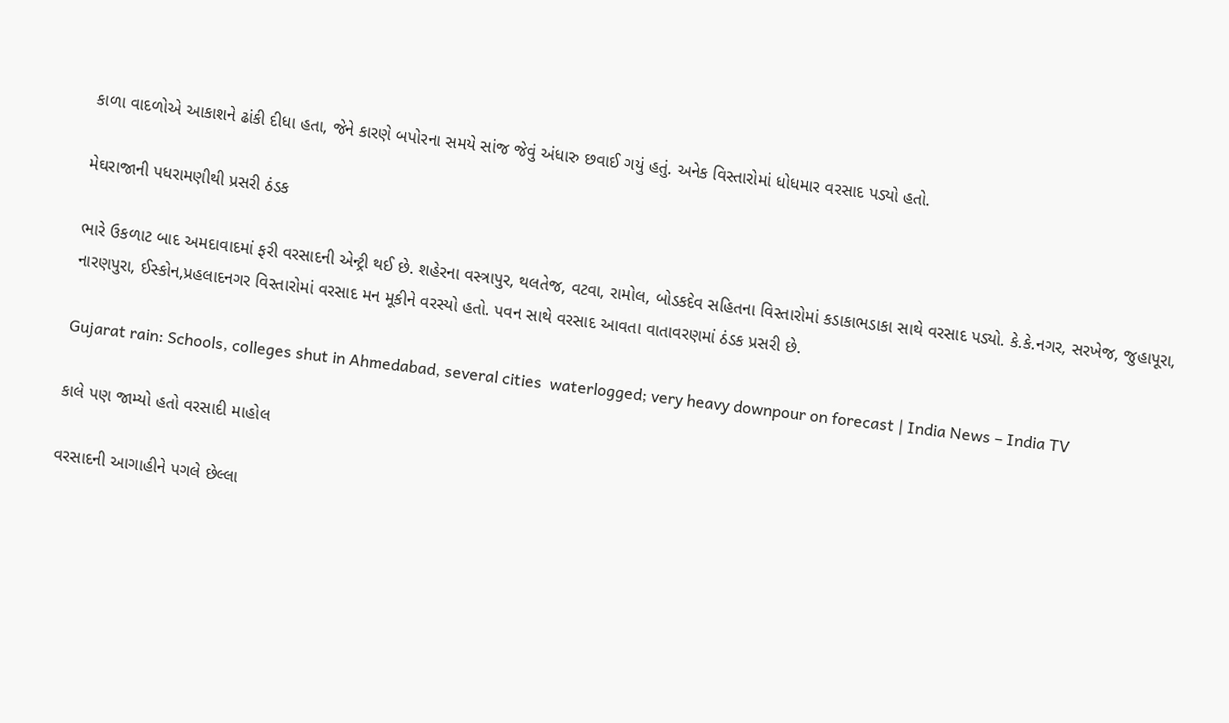કાળા વાદળોએ આકાશને ઢાંકી દીધા હતા, જેને કારણે બપોરના સમયે સાંજ જેવું અંધારુ છવાઈ ગયું હતું. અનેક વિસ્તારોમાં ધોધમાર વરસાદ પડ્યો હતો.

મેઘરાજાની પધરામણીથી પ્રસરી ઠંડક

ભારે ઉકળાટ બાદ અમદાવાદમાં ફરી વરસાદની એન્ટ્રી થઈ છે. શહેરના વસ્ત્રાપુર, થલતેજ, વટવા, રામોલ, બોડકદેવ સહિતના વિસ્તારોમાં કડાકાભડાકા સાથે વરસાદ પડ્યો. કે.કે.નગર, સરખેજ, જુહાપૂરા, નારણપુરા, ઈસ્કોન,પ્રહલાદનગર વિસ્તારોમાં વરસાદ મન મૂકીને વરસ્યો હતો. પવન સાથે વરસાદ આવતા વાતાવરણમાં ઠંડક પ્રસરી છે.

Gujarat rain: Schools, colleges shut in Ahmedabad, several cities  waterlogged; very heavy downpour on forecast | India News – India TV

કાલે પણ જામ્યો હતો વરસાદી માહોલ

વરસાદની આગાહીને પગલે છેલ્લા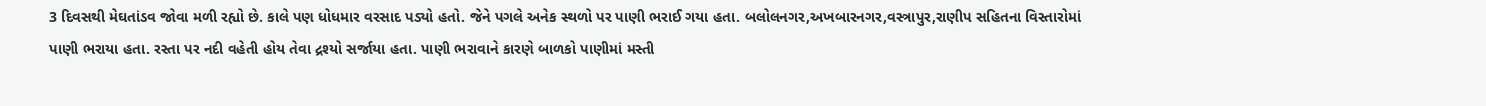3 દિવસથી મેઘતાંડવ જોવા મળી રહ્યો છે. કાલે પણ ધોધમાર વરસાદ પડ્યો હતો. જેને પગલે અનેક સ્થળો પર પાણી ભરાઈ ગયા હતા. બલોલનગર,અખબારનગર,વસ્ત્રાપુર,રાણીપ સહિતના વિસ્તારોમાં પાણી ભરાયા હતા. રસ્તા પર નદી વહેતી હોય તેવા દ્રશ્યો સર્જાયા હતા. પાણી ભરાવાને કારણે બાળકો પાણીમાં મસ્તી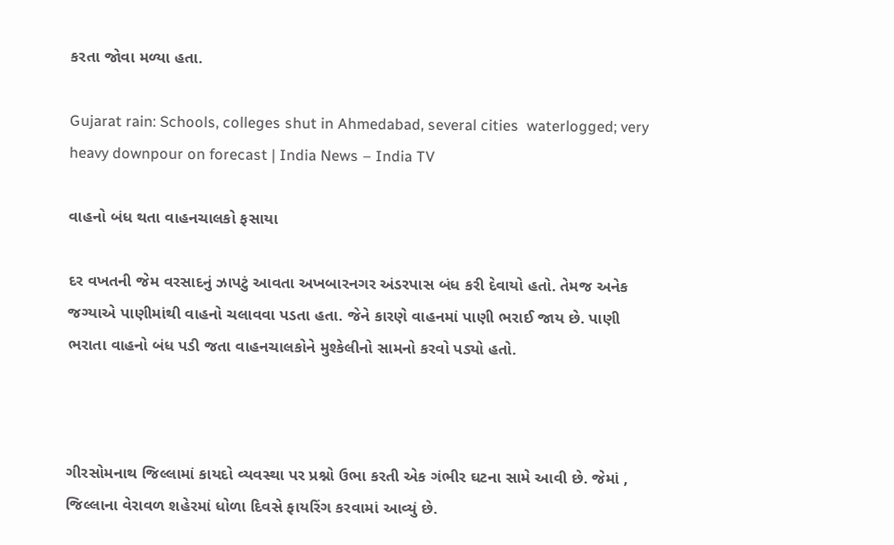કરતા જોવા મળ્યા હતા.

Gujarat rain: Schools, colleges shut in Ahmedabad, several cities  waterlogged; very heavy downpour on forecast | India News – India TV

વાહનો બંધ થતા વાહનચાલકો ફસાયા

દર વખતની જેમ વરસાદનું ઝાપટું આવતા અખબારનગર અંડરપાસ બંધ કરી દેવાયો હતો. તેમજ અનેક જગ્યાએ પાણીમાંથી વાહનો ચલાવવા પડતા હતા. જેને કારણે વાહનમાં પાણી ભરાઈ જાય છે. પાણી ભરાતા વાહનો બંધ પડી જતા વાહનચાલકોને મુશ્કેલીનો સામનો કરવો પડ્યો હતો.



ગીરસોમનાથ જિલ્લામાં કાયદો વ્યવસ્થા પર પ્રશ્નો ઉભા કરતી એક ગંભીર ઘટના સામે આવી છે. જેમાં , જિલ્લાના વેરાવળ શહેરમાં ધોળા દિવસે ફાયરિંગ કરવામાં આવ્યું છે.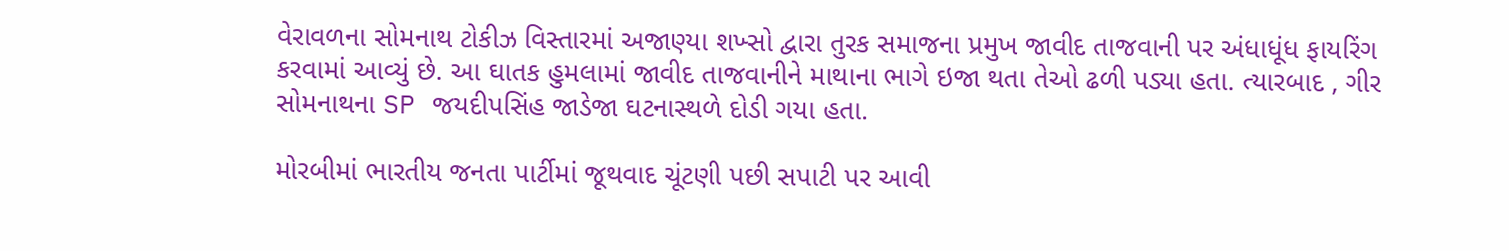વેરાવળના સોમનાથ ટોકીઝ વિસ્તારમાં અજાણ્યા શખ્સો દ્વારા તુરક સમાજના પ્રમુખ જાવીદ તાજવાની પર અંધાધૂંધ ફાયરિંગ કરવામાં આવ્યું છે. આ ઘાતક હુમલામાં જાવીદ તાજવાનીને માથાના ભાગે ઇજા થતા તેઓ ઢળી પડ્યા હતા. ત્યારબાદ , ગીર સોમનાથના SP જયદીપસિંહ જાડેજા ઘટનાસ્થળે દોડી ગયા હતા.

મોરબીમાં ભારતીય જનતા પાર્ટીમાં જૂથવાદ ચૂંટણી પછી સપાટી પર આવી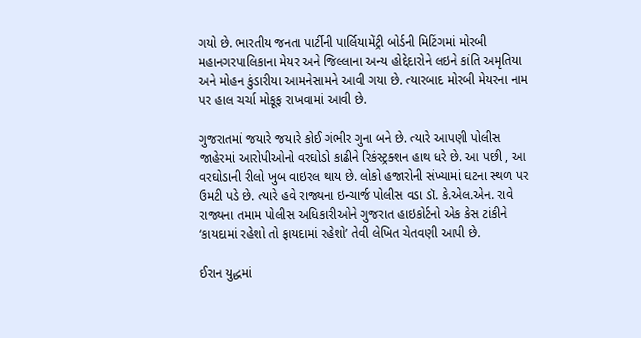ગયો છે. ભારતીય જનતા પાર્ટીની પાર્લિયામેંટ્રી બોર્ડની મિટિંગમાં મોરબી મહાનગરપાલિકાના મેયર અને જિલ્લાના અન્ય હોદ્દેદારોને લઇને કાંતિ અમૃતિયા અને મોહન કુંડારીયા આમનેસામને આવી ગયા છે. ત્યારબાદ મોરબી મેયરના નામ પર હાલ ચર્ચા મોકૂફ રાખવામાં આવી છે.

ગુજરાતમાં જયારે જયારે કોઈ ગંભીર ગુના બને છે. ત્યારે આપણી પોલીસ જાહેરમાં આરોપીઓનો વરઘોડો કાઢીને રિકંસ્ટ્રક્શન હાથ ધરે છે. આ પછી , આ વરઘોડાની રીલો ખુબ વાઇરલ થાય છે. લોકો હજારોની સંખ્યામાં ઘટના સ્થળ પર ઉમટી પડે છે. ત્યારે હવે રાજ્યના ઇન્ચાર્જ પોલીસ વડા ડૉ. કે.એલ.એન. રાવે રાજ્યના તમામ પોલીસ અધિકારીઓને ગુજરાત હાઇકોર્ટનો એક કેસ ટાંકીને ‘કાયદામાં રહેશો તો ફાયદામાં રહેશો’ તેવી લેખિત ચેતવણી આપી છે.

ઈરાન યુદ્ધમાં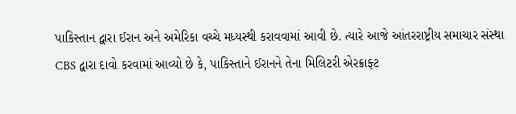પાકિસ્તાન દ્વારા ઈરાન અને અમેરિકા વચ્ચે મધ્યસ્થી કરાવવામાં આવી છે. ત્યારે આજે આંતરરાષ્ટ્રીય સમાચાર સંસ્થા CBS દ્વારા દાવો કરવામાં આવ્યો છે કે, પાકિસ્તાને ઈરાનને તેના મિલિટરી એરક્રાફ્ટ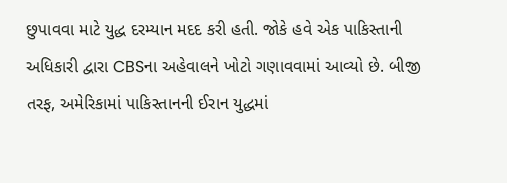છુપાવવા માટે યુદ્ધ દરમ્યાન મદદ કરી હતી. જોકે હવે એક પાકિસ્તાની અધિકારી દ્વારા CBSના અહેવાલને ખોટો ગણાવવામાં આવ્યો છે. બીજી તરફ, અમેરિકામાં પાકિસ્તાનની ઈરાન યુદ્ધમાં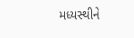મધ્યસ્થીને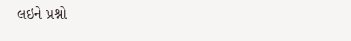લઇને પ્રશ્નો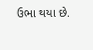ઉભા થયા છે.